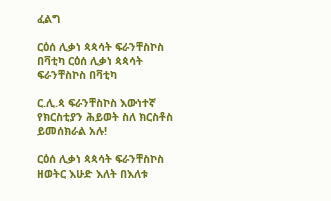ፈልግ

ርዕሰ ሊቃነ ጳጳሳት ፍራንቸስኮስ በቫቲካ ርዕሰ ሊቃነ ጳጳሳት ፍራንቸስኮስ በቫቲካ

ር.ሊ.ጳ ፍራንቸስኮስ እውነተኛ የክርስቲያን ሕይወት ስለ ክርስቶስ ይመሰክራል አሉ!

ርዕሰ ሊቃነ ጳጳሳት ፍራንቸስኮስ ዘወትር እሁድ እለት በእለቱ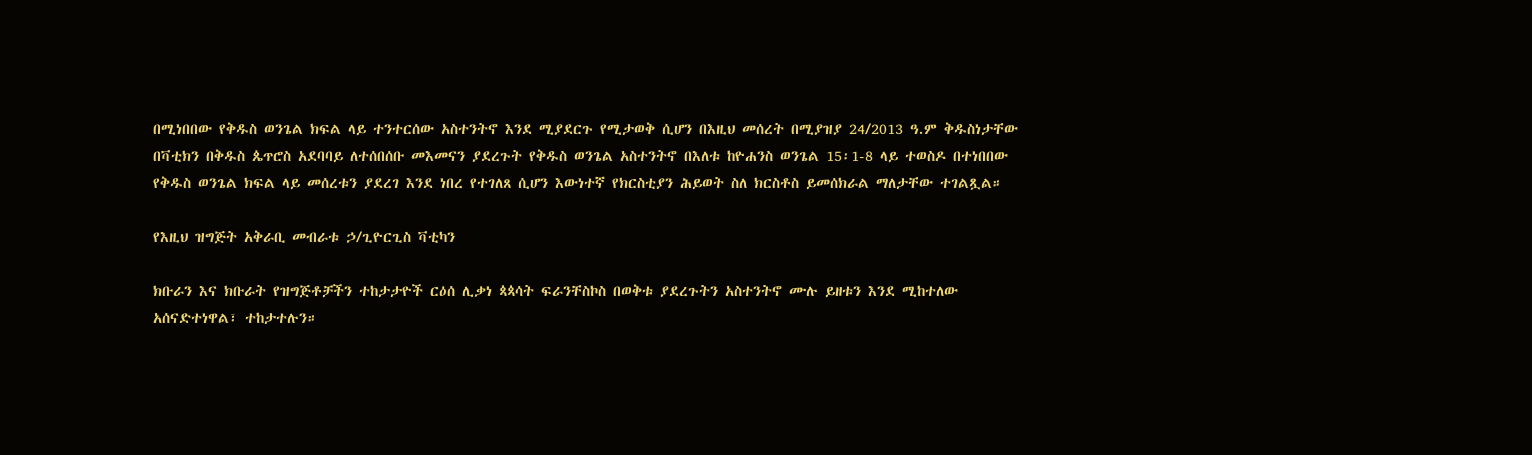በሚነበበው የቅዱስ ወንጌል ክፍል ላይ ተንተርሰው አስተንትኖ እንደ ሚያደርጉ የሚታወቅ ሲሆን በእዚህ መሰረት በሚያዝያ 24/2013 ዓ.ም ቅዱስነታቸው በቫቲክን በቅዱስ ጴጥሮስ አደባባይ ለተሰበሰቡ መእመናን ያደረጉት የቅዱስ ወንጌል አስተንትኖ በእለቱ ከዮሐንስ ወንጌል 15፡1-8 ላይ ተወስዶ በተነበበው የቅዱስ ወንጌል ክፍል ላይ መሰረቱን ያደረገ እንደ ነበረ የተገለጸ ሲሆን እውነተኛ የክርስቲያን ሕይወት ስለ ክርስቶስ ይመሰክራል ማለታቸው ተገልጿል።

የእዚህ ዝግጅት አቅራቢ መብራቱ ኃ/ጊዮርጊስ ቫቲካን

ክቡራን እና ክቡራት የዝግጅቶቻችን ተከታታዮች ርዕሰ ሊቃነ ጳጳሳት ፍራንቸስኮስ በወቅቱ ያደረጉትን አስተንትኖ ሙሉ ይዘቱን እንደ ሚከተለው አሰናድተነዋል፣ ተከታተሉን።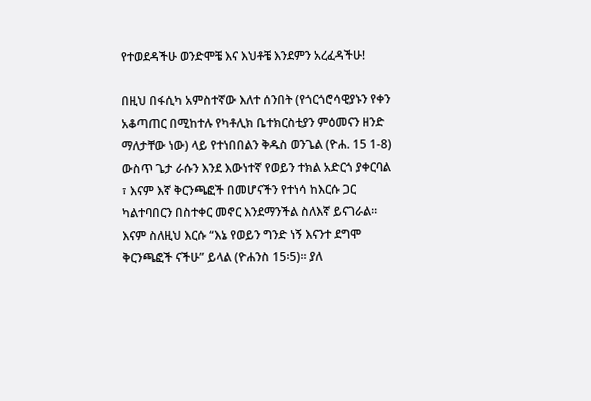የተወደዳችሁ ወንድሞቼ እና እህቶቼ እንደምን አረፈዳችሁ!

በዚህ በፋሲካ አምስተኛው እለተ ሰንበት (የጎርጎሮሳዊያኑን የቀን አቆጣጠር በሚከተሉ የካቶሊክ ቤተክርስቲያን ምዕመናን ዘንድ ማለታቸው ነው) ላይ የተነበበልን ቅዱስ ወንጌል (ዮሐ. 15 1-8) ውስጥ ጌታ ራሱን እንደ እውነተኛ የወይን ተክል አድርጎ ያቀርባል ፣ እናም እኛ ቅርንጫፎች በመሆናችን የተነሳ ከእርሱ ጋር ካልተባበርን በስተቀር መኖር እንደማንችል ስለእኛ ይናገራል። እናም ስለዚህ እርሱ “እኔ የወይን ግንድ ነኝ እናንተ ደግሞ ቅርንጫፎች ናችሁ” ይላል (ዮሐንስ 15፡5)። ያለ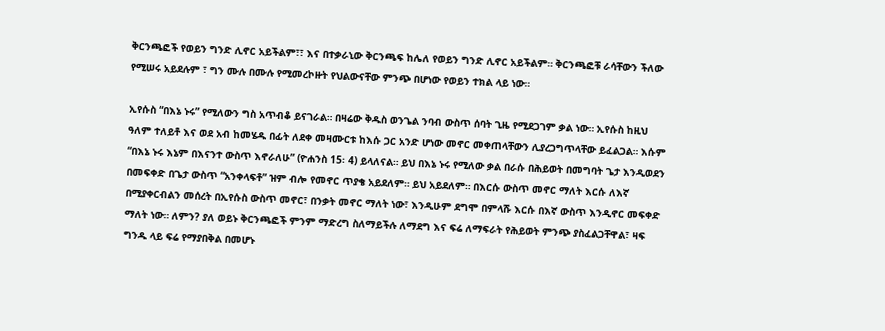ቅርንጫፎች የወይን ግንድ ሊኖር አይችልም፣፣ እና በተቃራኒው ቅርንጫፍ ከሌለ የወይን ግንድ ሊኖር አይችልም። ቅርንጫፎቹ ራሳቸውን ችለው የሚሠሩ አይደሉም ፣ ግን ሙሉ በሙሉ የሚመረኮዙት የህልውናቸው ምንጭ በሆነው የወይን ተክል ላይ ነው።

ኢየሱስ “በእኔ ኑሩ” የሚለውን ግስ አጥብቆ ይናገራል። በዛሬው ቅዱስ ወንጌል ንባብ ውስጥ ሰባት ጊዜ የሚደጋገም ቃል ነው። ኢየሱስ ከዚህ ዓለም ተለይቶ እና ወደ አብ ከመሄዱ በፊት ለደቀ መዛሙርቱ ከእሱ ጋር አንድ ሆነው መኖር መቀጠላቸውን ሊያረጋግጥላቸው ይፈልጋል። እሱም “በእኔ ኑሩ እኔም በእናንተ ውስጥ እኖራለሁ” (ዮሐንስ 15፡ 4) ይላለናል። ይህ በእኔ ኑሩ የሚለው ቃል በራሱ በሕይወት በመግባት ጌታ እንዲወደን በመፍቀድ በጌታ ውስጥ “አንቀላፍቶ” ዝም ብሎ የመኖር ጥያቄ አይደለም። ይህ አይደለም። በእርሱ ውስጥ መኖር ማለት እርሱ ለእኛ በሚያቀርብልን መሰረት በኢየሱስ ውስጥ መኖር፣ በንቃት መኖር ማለት ነው፣ እንዲሁም ደግሞ በምላሹ እርሱ በእኛ ውስጥ እንዲኖር መፍቀድ ማለት ነው። ለምን? ያለ ወይኑ ቅርንጫፎች ምንም ማድረግ ስለማይችሉ ለማደግ እና ፍሬ ለማፍራት የሕይወት ምንጭ ያስፈልጋቸዋል፣ ዛፍ ግንዱ ላይ ፍሬ የማያበቅል በመሆኑ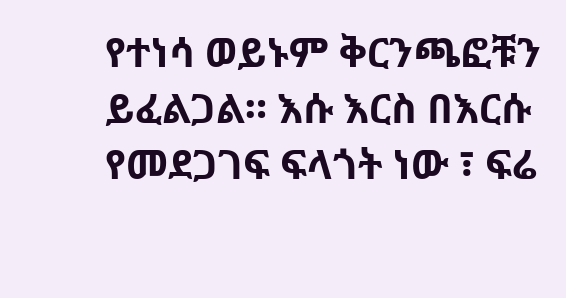የተነሳ ወይኑም ቅርንጫፎቹን ይፈልጋል። እሱ እርስ በእርሱ የመደጋገፍ ፍላጎት ነው ፣ ፍሬ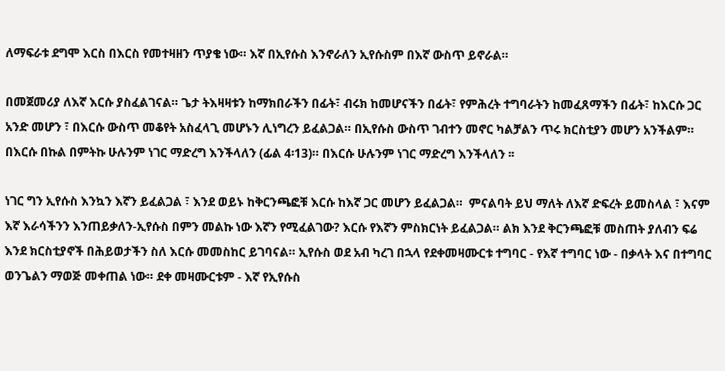ለማፍራቱ ደግሞ እርስ በእርስ የመተዛዘን ጥያቄ ነው። እኛ በኢየሱስ እንኖራለን ኢየሱስም በእኛ ውስጥ ይኖራል።

በመጀመሪያ ለእኛ እርሱ ያስፈልገናል። ጌታ ትእዛዛቱን ከማክበራችን በፊት፣ ብሩክ ከመሆናችን በፊት፣ የምሕረት ተግባራትን ከመፈጸማችን በፊት፣ ከእርሱ ጋር አንድ መሆን ፣ በእርሱ ውስጥ መቆየት አስፈላጊ መሆኑን ሊነግረን ይፈልጋል። በኢየሱስ ውስጥ ገብተን መኖር ካልቻልን ጥሩ ክርስቲያን መሆን አንችልም። በእርሱ በኩል በምትኩ ሁሉንም ነገር ማድረግ እንችላለን (ፊል 4፡13)። በእርሱ ሁሉንም ነገር ማድረግ እንችላለን ፡፡

ነገር ግን ኢየሱስ እንኳን እኛን ይፈልጋል ፣ እንደ ወይኑ ከቅርንጫፎቹ እርሱ ከእኛ ጋር መሆን ይፈልጋል።  ምናልባት ይህ ማለት ለእኛ ድፍረት ይመስላል ፣ እናም እኛ እራሳችንን እንጠይቃለን-ኢየሱስ በምን መልኩ ነው እኛን የሚፈልገው? እርሱ የእኛን ምስክርነት ይፈልጋል። ልክ እንደ ቅርንጫፎቹ መስጠት ያለብን ፍሬ እንደ ክርስቲያኖች በሕይወታችን ስለ እርሱ መመስከር ይገባናል። ኢየሱስ ወደ አብ ካረገ በኋላ የደቀመዛሙርቱ ተግባር - የእኛ ተግባር ነው - በቃላት እና በተግባር ወንጌልን ማወጅ መቀጠል ነው። ደቀ መዛሙርቱም - እኛ የኢየሱስ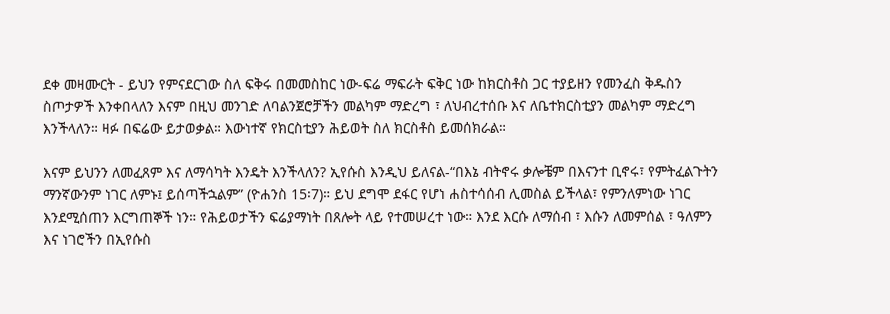ደቀ መዛሙርት - ይህን የምናደርገው ስለ ፍቅሩ በመመስከር ነው-ፍሬ ማፍራት ፍቅር ነው ከክርስቶስ ጋር ተያይዘን የመንፈስ ቅዱስን ስጦታዎች እንቀበላለን እናም በዚህ መንገድ ለባልንጀሮቻችን መልካም ማድረግ ፣ ለህብረተሰቡ እና ለቤተክርስቲያን መልካም ማድረግ እንችላለን። ዛፉ በፍሬው ይታወቃል። እውነተኛ የክርስቲያን ሕይወት ስለ ክርስቶስ ይመሰክራል።

እናም ይህንን ለመፈጸም እና ለማሳካት እንዴት እንችላለን? ኢየሱስ እንዲህ ይለናል-“በእኔ ብትኖሩ ቃሎቼም በእናንተ ቢኖሩ፣ የምትፈልጉትን ማንኛውንም ነገር ለምኑ፤ ይሰጣችኋልም” (ዮሐንስ 15፡7)። ይህ ደግሞ ደፋር የሆነ ሐስተሳሰብ ሊመስል ይችላል፣ የምንለምነው ነገር እንደሚሰጠን እርግጠኞች ነን። የሕይወታችን ፍሬያማነት በጸሎት ላይ የተመሠረተ ነው። እንደ እርሱ ለማሰብ ፣ እሱን ለመምሰል ፣ ዓለምን እና ነገሮችን በኢየሱስ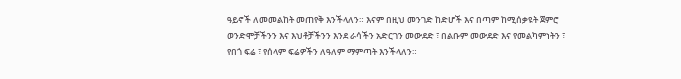ዓይኖች ለመመልከት መጠየቅ እንችላለን። እናም በዚህ መንገድ ከድሆች እና በጣም ከሚሰቃዩት ጀምሮ ወንድሞቻችንን እና እህቶቻችንን እንደ ራሳችን አድርገን መውደድ ፣ በልቡም መውደድ እና የመልካምነትን ፣ የበጎ ፍሬ ፣ የሰላም ፍሬዎችን ለዓለም ማምጣት እንችላለን።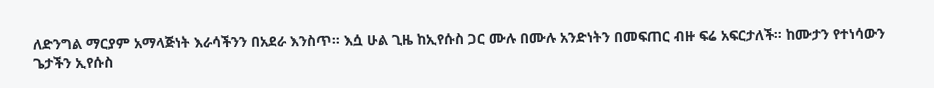ለድንግል ማርያም አማላጅነት እራሳችንን በአደራ እንስጥ። እሷ ሁል ጊዜ ከኢየሱስ ጋር ሙሉ በሙሉ አንድነትን በመፍጠር ብዙ ፍሬ አፍርታለች። ከሙታን የተነሳውን ጌታችን ኢየሱስ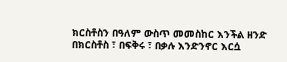ክርስቶስን በዓለም ውስጥ መመስከር እንችል ዘንድ በክርስቶስ ፣ በፍቅሩ ፣ በቃሉ እንድንኖር እርሷ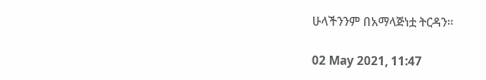ሁላችንንም በአማላጅነቷ ትርዳን።

02 May 2021, 11:47